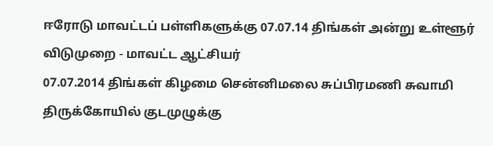ஈரோடு மாவட்டப் பள்ளிகளுக்கு 07.07.14 திங்கள் அன்று உள்ளூர் விடுமுறை - மாவட்ட ஆட்சியர்
07.07.2014 திங்கள் கிழமை சென்னிமலை சுப்பிரமணி சுவாமி திருக்கோயில் குடமுழுக்கு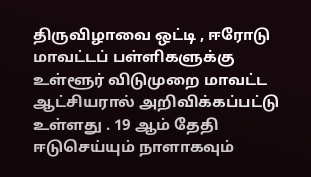திருவிழாவை ஒட்டி , ஈரோடு மாவட்டப் பள்ளிகளுக்கு உள்ளூர் விடுமுறை மாவட்ட
ஆட்சியரால் அறிவிக்கப்பட்டு உள்ளது . 19 ஆம் தேதி ஈடுசெய்யும் நாளாகவும்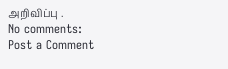அறிவிப்பு .
No comments:
Post a Comment